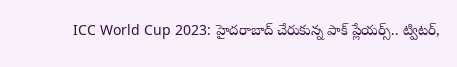ICC World Cup 2023: హైదరాబాద్ చేరుకున్న పాక్ ప్లేయర్స్.. ట్విటర్,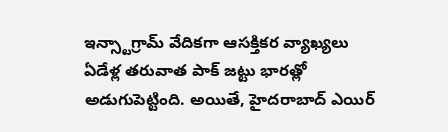ఇన్స్టాగ్రామ్ వేదికగా ఆసక్తికర వ్యాఖ్యలు
ఏడేళ్ల తరువాత పాక్ జట్టు భారత్లో అడుగుపెట్టింది. అయితే, హైదరాబాద్ ఎయిర్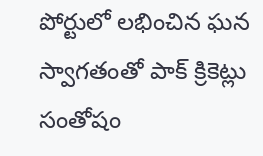పోర్టులో లభించిన ఘన స్వాగతంతో పాక్ క్రికెట్లు సంతోషం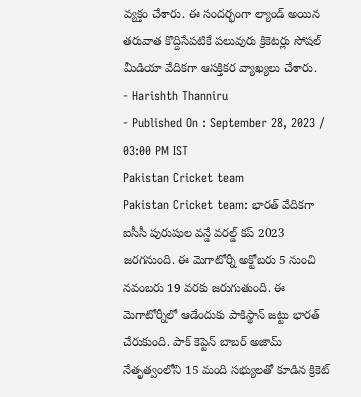వ్యక్తం చేశారు. ఈ సందర్భంగా ల్యాండ్ అయిన తరువాత కొద్దిసేపటికే పలువురు క్రికెటర్లు సోషల్ మీడియా వేదికగా ఆసక్తికర వ్యాఖ్యలు చేశారు.
- Harishth Thanniru
- Published On : September 28, 2023 / 03:00 PM IST
Pakistan Cricket team
Pakistan Cricket team: భారత్ వేదికగా ఐసీసీ పురుషుల వన్డే వరల్డ్ కప్ 2023 జరగనుంది. ఈ మెగాటోర్నీ అక్టోబరు 5 నుంచి నవంబరు 19 వరకు జరుగుతుంది. ఈ మెగాటోర్నీలో ఆడేందుకు పాకిస్థాన్ జట్టు భారత్ చేరుకుంది. పాక్ కెప్టెన్ బాబర్ అజామ్ నేతృత్వంలోని 15 మంది సభ్యులతో కూడిన క్రికెట్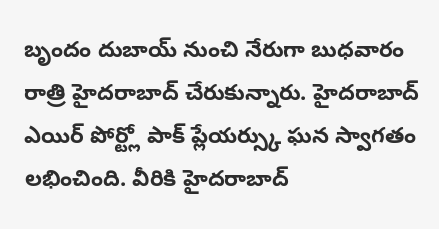బృందం దుబాయ్ నుంచి నేరుగా బుధవారం రాత్రి హైదరాబాద్ చేరుకున్నారు. హైదరాబాద్ ఎయిర్ పోర్ట్లో పాక్ ప్లేయర్స్కు ఘన స్వాగతం లభించింది. వీరికి హైదరాబాద్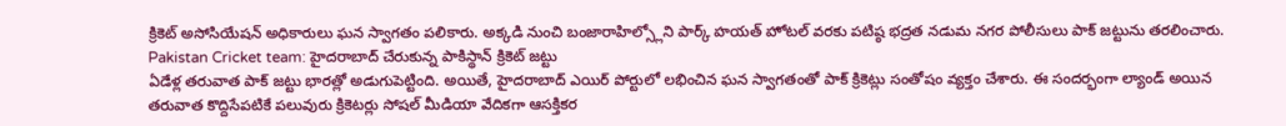క్రికెట్ అసోసియేషన్ అధికారులు ఘన స్వాగతం పలికారు. అక్కడి నుంచి బంజారాహిల్స్లోని పార్క్ హయత్ హోటల్ వరకు పటిష్ఠ భద్రత నడుమ నగర పోలీసులు పాక్ జట్టును తరలించారు.
Pakistan Cricket team: హైదరాబాద్ చేరుకున్న పాకిస్థాన్ క్రికెట్ జట్టు
ఏడేళ్ల తరువాత పాక్ జట్టు భారత్లో అడుగుపెట్టింది. అయితే, హైదరాబాద్ ఎయిర్ పోర్టులో లభించిన ఘన స్వాగతంతో పాక్ క్రికెట్లు సంతోషం వ్యక్తం చేశారు. ఈ సందర్భంగా ల్యాండ్ అయిన తరువాత కొద్దిసేపటికే పలువురు క్రికెటర్లు సోషల్ మీడియా వేదికగా ఆసక్తికర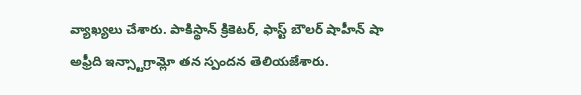వ్యాఖ్యలు చేశారు. పాకిస్థాన్ క్రికెటర్, ఫాస్ట్ బౌలర్ షాహీన్ షా అఫ్రీది ఇన్స్టాగ్రామ్లో తన స్పందన తెలియజేశారు.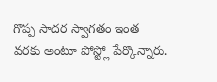గొప్ప సాదర స్వాగతం ఇంత వరకు అంటూ పోస్ట్లో పేర్కొన్నారు.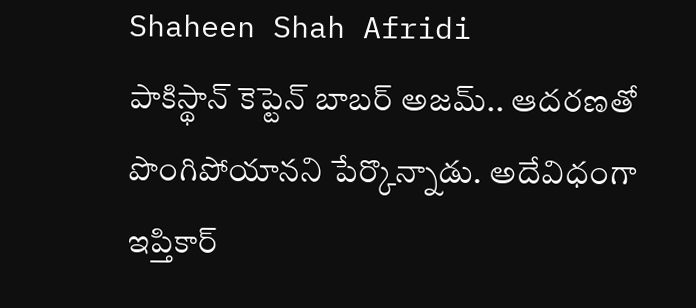Shaheen Shah Afridi
పాకిస్థాన్ కెప్టెన్ బాబర్ అజమ్.. ఆదరణతో పొంగిపోయానని పేర్కొన్నాడు. అదేవిధంగా ఇప్తికార్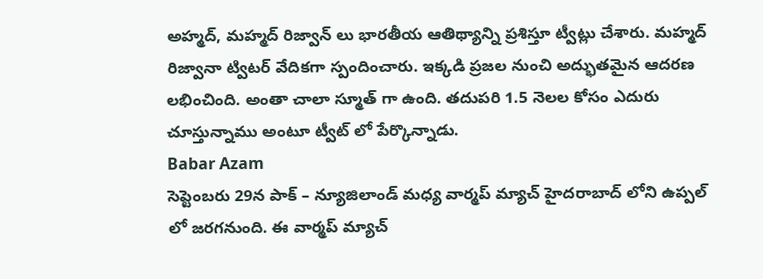అహ్మద్, మహ్మద్ రిజ్వాన్ లు భారతీయ ఆతిథ్యాన్ని ప్రశిస్తూ ట్వీట్లు చేశారు. మహ్మద్ రిజ్వానా ట్విటర్ వేదికగా స్పందించారు. ఇక్కడి ప్రజల నుంచి అద్భుతమైన ఆదరణ లభించింది. అంతా చాలా స్మూత్ గా ఉంది. తదుపరి 1.5 నెలల కోసం ఎదురు చూస్తున్నాము అంటూ ట్వీట్ లో పేర్కొన్నాడు.
Babar Azam
సెప్టెంబరు 29న పాక్ – న్యూజిలాండ్ మధ్య వార్మప్ మ్యాచ్ హైదరాబాద్ లోని ఉప్పల్ లో జరగనుంది. ఈ వార్మప్ మ్యాచ్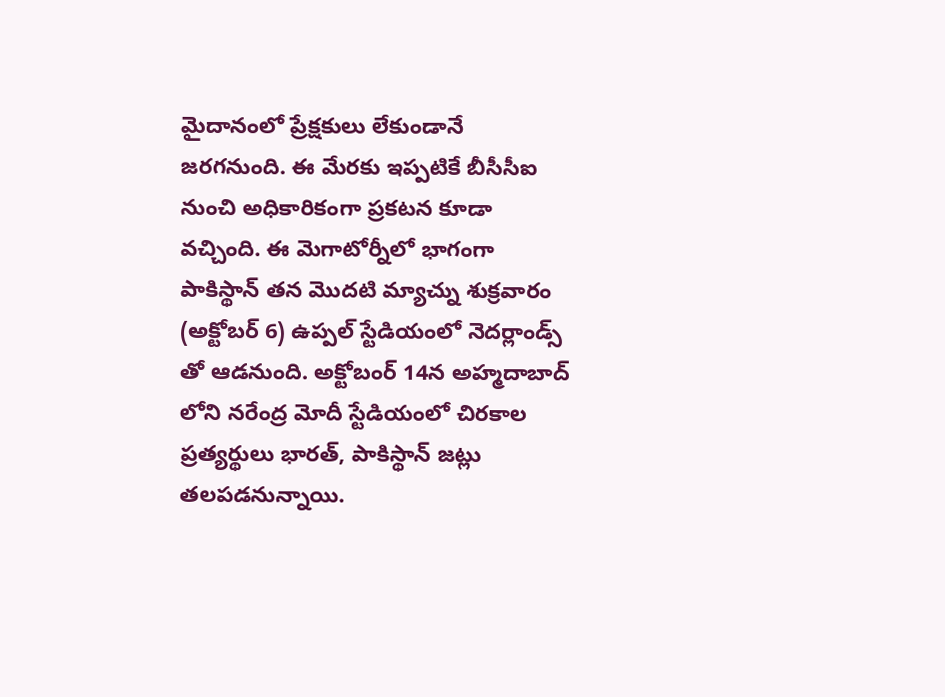మైదానంలో ప్రేక్షకులు లేకుండానే జరగనుంది. ఈ మేరకు ఇప్పటికే బీసీసీఐ నుంచి అధికారికంగా ప్రకటన కూడా వచ్చింది. ఈ మెగాటోర్నీలో భాగంగా పాకిస్థాన్ తన మొదటి మ్యాచ్ను శుక్రవారం (అక్టోబర్ 6) ఉప్పల్ స్టేడియంలో నెదర్లాండ్స్ తో ఆడనుంది. అక్టోబంర్ 14న అహ్మదాబాద్ లోని నరేంద్ర మోదీ స్టేడియంలో చిరకాల ప్రత్యర్థులు భారత్, పాకిస్థాన్ జట్లు తలపడనున్నాయి.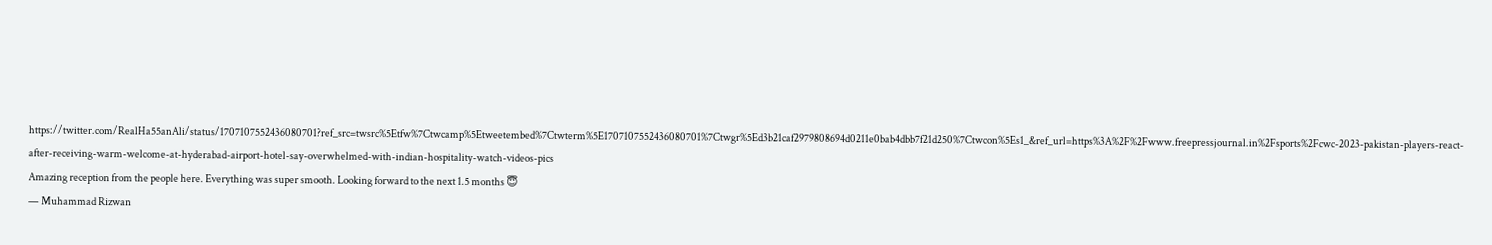https://twitter.com/RealHa55anAli/status/1707107552436080701?ref_src=twsrc%5Etfw%7Ctwcamp%5Etweetembed%7Ctwterm%5E1707107552436080701%7Ctwgr%5Ed3b21caf2979808694d0211e0bab4dbb7f21d250%7Ctwcon%5Es1_&ref_url=https%3A%2F%2Fwww.freepressjournal.in%2Fsports%2Fcwc-2023-pakistan-players-react-after-receiving-warm-welcome-at-hyderabad-airport-hotel-say-overwhelmed-with-indian-hospitality-watch-videos-pics
Amazing reception from the people here. Everything was super smooth. Looking forward to the next 1.5 months 😇
— Muhammad Rizwan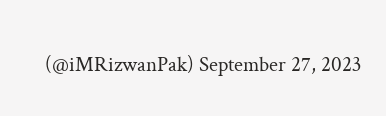(@iMRizwanPak) September 27, 2023